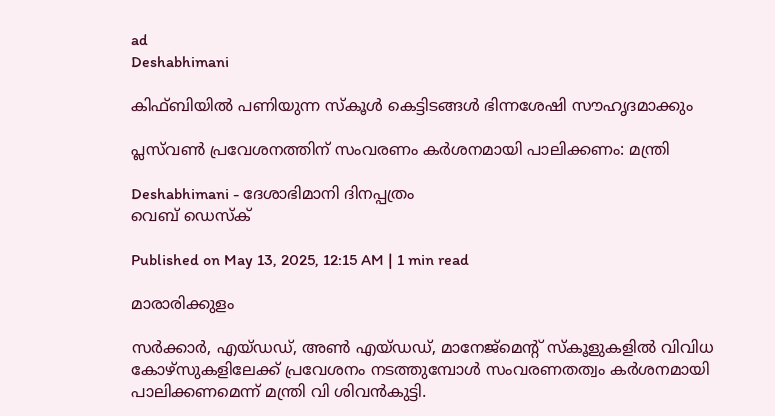ad
Deshabhimani

കിഫ്ബിയിൽ പണിയുന്ന സ്‌കൂൾ കെട്ടിടങ്ങൾ ഭിന്നശേഷി സൗഹൃദമാക്കും

പ്ലസ്‌വൺ പ്രവേശനത്തിന്‌ സംവരണം കർശനമായി പാലിക്കണം: മന്ത്രി

Deshabhimani - ദേശാഭിമാനി ദിനപ്പത്രം
വെബ് ഡെസ്ക്

Published on May 13, 2025, 12:15 AM | 1 min read

മാരാരിക്കുളം

സർക്കാർ, എയ്‌ഡഡ്, അൺ എയ്ഡഡ്, മാനേജ്മെന്റ് സ്‌കൂളുകളിൽ വിവിധ കോഴ്സുകളിലേക്ക് പ്രവേശനം നടത്തുമ്പോൾ സംവരണതത്വം കർശനമായി പാലിക്കണമെന്ന്‌ മന്ത്രി വി ശിവൻകുട്ടി.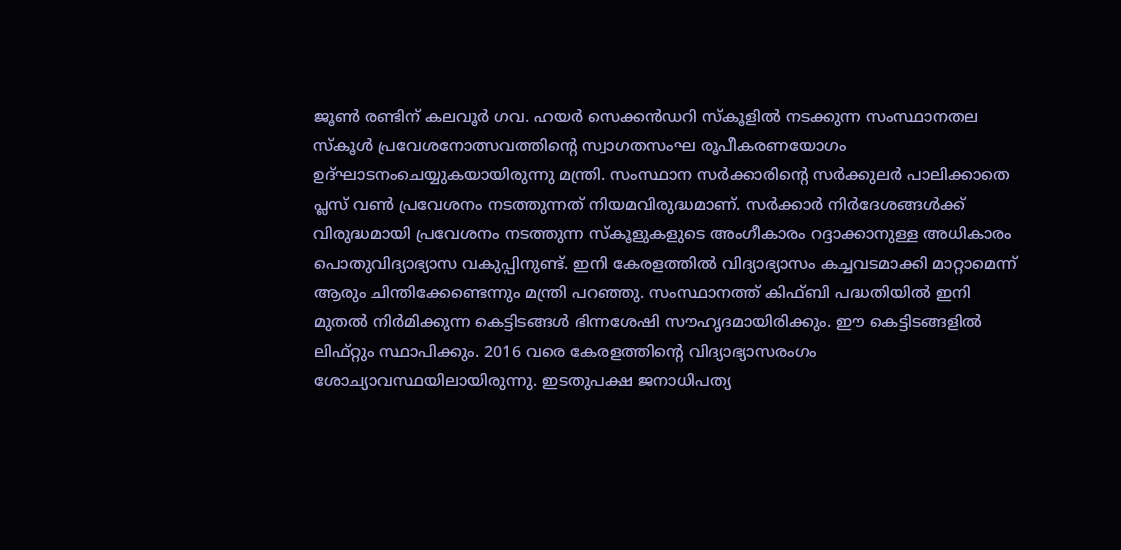ജൂൺ രണ്ടിന്‌ കലവൂർ ഗവ. ഹയർ സെക്കൻഡറി സ്‌കൂളിൽ നടക്കുന്ന സംസ്ഥാനതല സ്‌കൂൾ പ്രവേശനോത്സവത്തിന്റെ സ്വാഗതസംഘ രൂപീകരണയോഗം ഉദ്ഘാടനംചെയ്യുകയായിരുന്നു മന്ത്രി. സംസ്ഥാന സർക്കാരിന്റെ സർക്കുലർ പാലിക്കാതെ പ്ലസ് വൺ പ്രവേശനം നടത്തുന്നത് നിയമവിരുദ്ധമാണ്. സർക്കാർ നിർദേശങ്ങൾക്ക് വിരുദ്ധമായി പ്രവേശനം നടത്തുന്ന സ്‌കൂളുകളുടെ അംഗീകാരം റദ്ദാക്കാനുള്ള അധികാരം പൊതുവിദ്യാഭ്യാസ വകുപ്പിനുണ്ട്. ഇനി കേരളത്തിൽ വിദ്യാഭ്യാസം കച്ചവടമാക്കി മാറ്റാമെന്ന് ആരും ചിന്തിക്കേണ്ടെന്നും മന്ത്രി പറഞ്ഞു. സംസ്ഥാനത്ത്‌ കിഫ്ബി പദ്ധതിയിൽ ഇനി മുതൽ നിർമിക്കുന്ന കെട്ടിടങ്ങൾ ഭിന്നശേഷി സൗഹൃദമായിരിക്കും. ഈ കെട്ടിടങ്ങളിൽ ലിഫ്റ്റും സ്ഥാപിക്കും. 2016 വരെ കേരളത്തിന്റെ വിദ്യാഭ്യാസരംഗം ശോച്യാവസ്ഥയിലായിരുന്നു. ഇടതുപക്ഷ ജനാധിപത്യ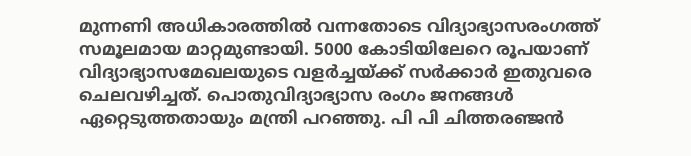മുന്നണി അധികാരത്തിൽ വന്നതോടെ വിദ്യാഭ്യാസരംഗത്ത് സമൂലമായ മാറ്റമുണ്ടായി. 5000 കോടിയിലേറെ രൂപയാണ് വിദ്യാഭ്യാസമേഖലയുടെ വളർച്ചയ്‌ക്ക്‌ സർക്കാർ ഇതുവരെ ചെലവഴിച്ചത്‌. പൊതുവിദ്യാഭ്യാസ രംഗം ജനങ്ങൾ ഏറ്റെടുത്തതായും മന്ത്രി പറഞ്ഞു. പി പി ചിത്തരഞ്ജൻ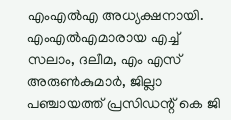എംഎൽഎ അധ്യക്ഷനായി. എംഎൽഎമാരായ എച്ച് സലാം, ദലീമ, എം എസ് അരുൺകുമാർ, ജില്ലാ പഞ്ചായത്ത്‌ പ്രസിഡന്റ് കെ ജി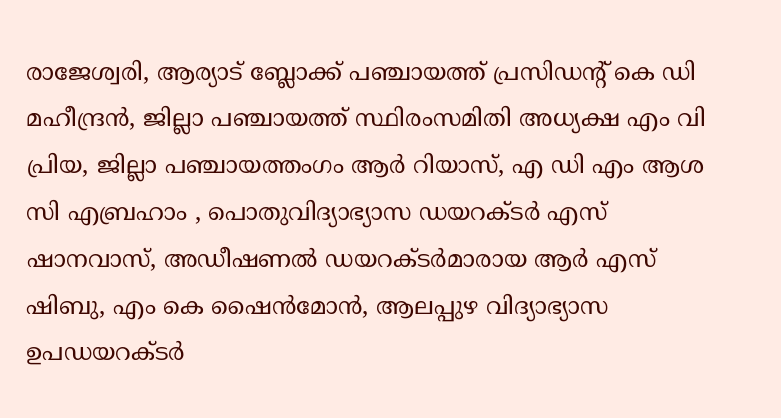രാജേശ്വരി, ആര്യാട് ബ്ലോക്ക് പഞ്ചായത്ത്‌ പ്രസിഡന്റ് കെ ഡി മഹീന്ദ്രൻ, ജില്ലാ പഞ്ചായത്ത്‌ സ്ഥിരംസമിതി അധ്യക്ഷ എം വി പ്രിയ, ജില്ലാ പഞ്ചായത്തംഗം ആർ റിയാസ്, എ ഡി എം ആശ സി എബ്രഹാം , പൊതുവിദ്യാഭ്യാസ ഡയറക്ടർ എസ് ഷാനവാസ്‌, അഡീഷണൽ ഡയറക്ടർമാരായ ആർ എസ് ഷിബു, എം കെ ഷൈൻമോൻ, ആലപ്പുഴ വിദ്യാഭ്യാസ ഉപഡയറക്ടർ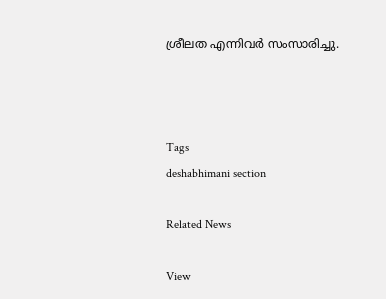ശ്രീലത എന്നിവർ സംസാരിച്ചു.



Tags
deshabhimani section

Related News

View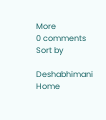More
0 comments
Sort by

Deshabhimani
Home